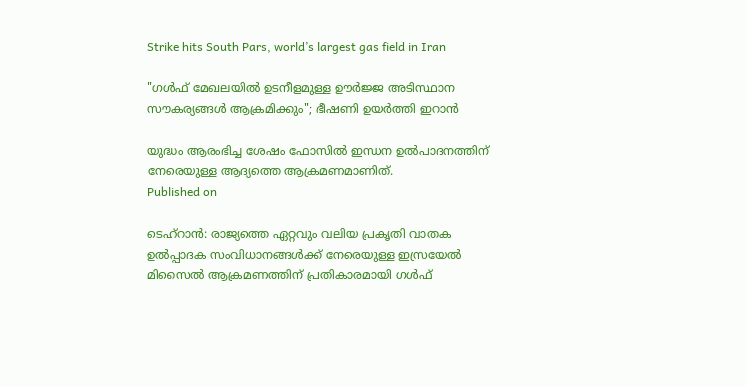Strike hits South Pars, world’s largest gas field in Iran

"ഗൾഫ് മേഖലയിൽ ഉടനീളമുള്ള ഊർജ്ജ അടിസ്ഥാന സൗകര്യങ്ങൾ ആക്രമിക്കും"; ഭീഷണി ഉയർത്തി ഇറാൻ

യുദ്ധം ആരംഭിച്ച ശേഷം ഫോസിൽ ഇന്ധന ഉൽപാദനത്തിന് നേരെയുള്ള ആദ്യത്തെ ആക്രമണമാണിത്.
Published on

ടെഹ്റാൻ: രാജ്യത്തെ ഏറ്റവും വലിയ പ്രകൃതി വാതക ഉൽപ്പാദക സംവിധാനങ്ങൾക്ക് നേരെയുള്ള ഇസ്രയേൽ മിസൈൽ ആക്രമണത്തിന് പ്രതികാരമായി ഗൾഫ്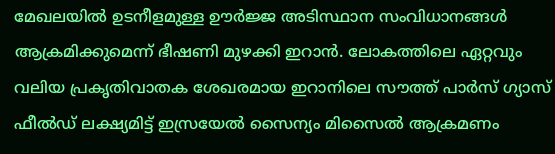മേഖലയിൽ ഉടനീളമുള്ള ഊർജ്ജ അടിസ്ഥാന സംവിധാനങ്ങൾ ആക്രമിക്കുമെന്ന് ഭീഷണി മുഴക്കി ഇറാൻ. ലോകത്തിലെ ഏറ്റവും വലിയ പ്രകൃതിവാതക ശേഖരമായ ഇറാനിലെ സൗത്ത് പാർസ് ഗ്യാസ് ഫീൽഡ് ലക്ഷ്യമിട്ട് ഇസ്രയേൽ സൈന്യം മിസൈൽ ആക്രമണം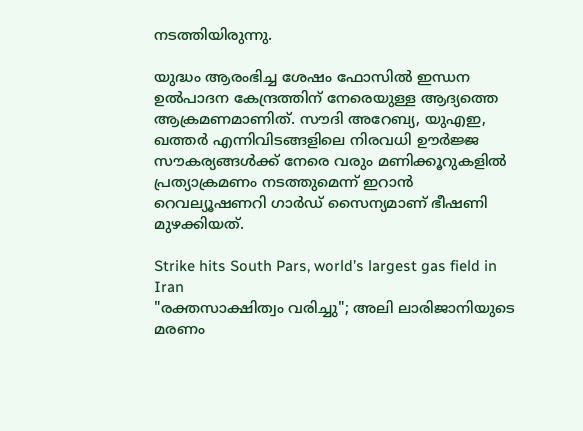നടത്തിയിരുന്നു.

യുദ്ധം ആരംഭിച്ച ശേഷം ഫോസിൽ ഇന്ധന ഉൽപാദന കേന്ദ്രത്തിന് നേരെയുള്ള ആദ്യത്തെ ആക്രമണമാണിത്. സൗദി അറേബ്യ, യുഎഇ, ഖത്തർ എന്നിവിടങ്ങളിലെ നിരവധി ഊർജ്ജ സൗകര്യങ്ങൾക്ക് നേരെ വരും മണിക്കൂറുകളിൽ പ്രത്യാക്രമണം നടത്തുമെന്ന് ഇറാൻ റെവല്യൂഷണറി ഗാർഡ് സൈന്യമാണ് ഭീഷണി മുഴക്കിയത്.

Strike hits South Pars, world’s largest gas field in Iran
"രക്തസാക്ഷിത്വം വരിച്ചു"; അലി ലാരിജാനിയുടെ മരണം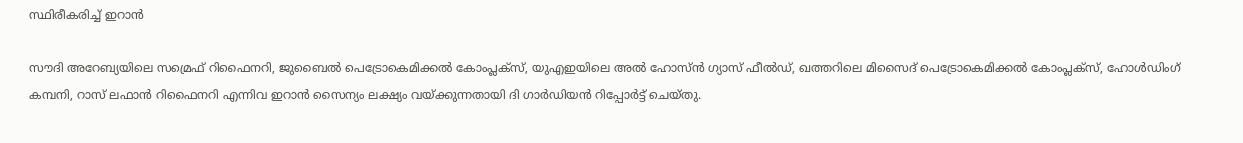സ്ഥിരീകരിച്ച് ഇറാന്‍

സൗദി അറേബ്യയിലെ സമ്രെഫ് റിഫൈനറി, ജുബൈൽ പെട്രോകെമിക്കൽ കോംപ്ലക്സ്, യുഎഇയിലെ അൽ ഹോസ്ൻ ഗ്യാസ് ഫീൽഡ്, ഖത്തറിലെ മിസൈദ് പെട്രോകെമിക്കൽ കോംപ്ലക്സ്, ഹോൾഡിംഗ് കമ്പനി, റാസ് ലഫാൻ റിഫൈനറി എന്നിവ ഇറാൻ സൈന്യം ലക്ഷ്യം വയ്ക്കുന്നതായി ദി ഗാർഡിയൻ റിപ്പോർട്ട് ചെയ്തു.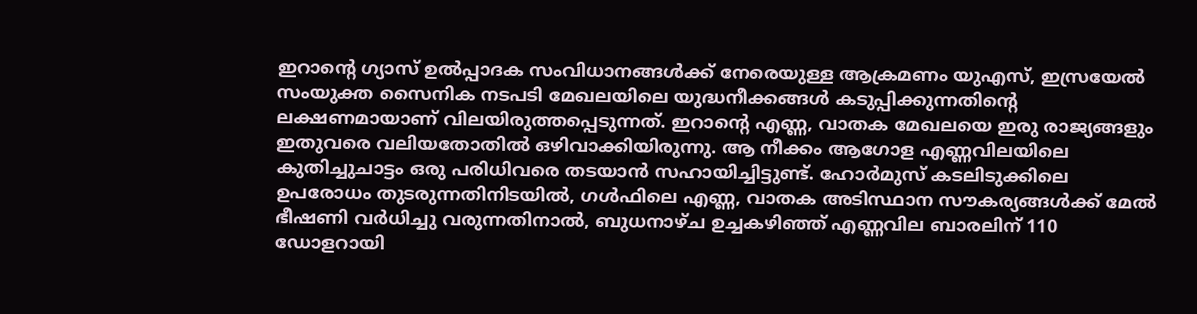ഇറാൻ്റെ ഗ്യാസ് ഉൽപ്പാദക സംവിധാനങ്ങൾക്ക് നേരെയുള്ള ആക്രമണം യുഎസ്, ഇസ്രയേൽ സംയുക്ത സൈനിക നടപടി മേഖലയിലെ യുദ്ധനീക്കങ്ങൾ കടുപ്പിക്കുന്നതിൻ്റെ ലക്ഷണമായാണ് വിലയിരുത്തപ്പെടുന്നത്. ഇറാൻ്റെ എണ്ണ, വാതക മേഖലയെ ഇരു രാജ്യങ്ങളും ഇതുവരെ വലിയതോതിൽ ഒഴിവാക്കിയിരുന്നു. ആ നീക്കം ആഗോള എണ്ണവിലയിലെ കുതിച്ചുചാട്ടം ഒരു പരിധിവരെ തടയാൻ സഹായിച്ചിട്ടുണ്ട്. ഹോർമുസ് കടലിടുക്കിലെ ഉപരോധം തുടരുന്നതിനിടയിൽ, ഗൾഫിലെ എണ്ണ, വാതക അടിസ്ഥാന സൗകര്യങ്ങൾക്ക് മേൽ ഭീഷണി വർധിച്ചു വരുന്നതിനാൽ, ബുധനാഴ്ച ഉച്ചകഴിഞ്ഞ് എണ്ണവില ബാരലിന് 110 ഡോളറായി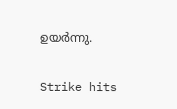ഉയർന്നു.

Strike hits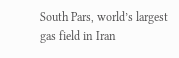South Pars, world’s largest gas field in Iran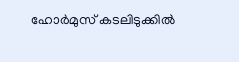ഹോര്‍മുസ് കടലിടുക്കില്‍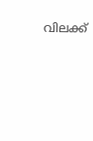വിലക്ക്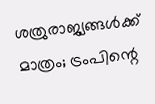ശത്രുരാജ്യങ്ങള്‍ക്ക് മാത്രം; ട്രംപിന്റെ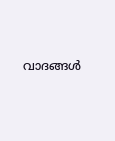വാദങ്ങള്‍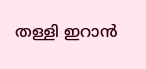തള്ളി ഇറാന്‍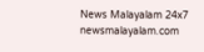News Malayalam 24x7
newsmalayalam.com